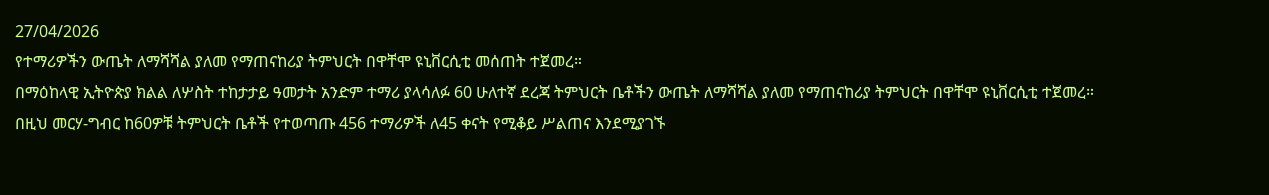27/04/2026
የተማሪዎችን ውጤት ለማሻሻል ያለመ የማጠናከሪያ ትምህርት በዋቸሞ ዩኒቨርሲቲ መሰጠት ተጀመረ።
በማዕከላዊ ኢትዮጵያ ክልል ለሦስት ተከታታይ ዓመታት አንድም ተማሪ ያላሳለፉ 60 ሁለተኛ ደረጃ ትምህርት ቤቶችን ውጤት ለማሻሻል ያለመ የማጠናከሪያ ትምህርት በዋቸሞ ዩኒቨርሲቲ ተጀመረ።
በዚህ መርሃ-ግብር ከ60ዎቹ ትምህርት ቤቶች የተወጣጡ 456 ተማሪዎች ለ45 ቀናት የሚቆይ ሥልጠና እንደሚያገኙ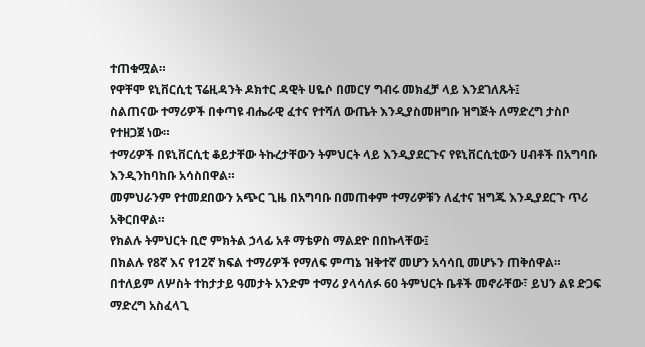ተጠቁሟል።
የዋቸሞ ዩኒቨርሲቲ ፕሬዚዳንት ዶክተር ዳዊት ሀዬሶ በመርሃ ግብሩ መክፈቻ ላይ እንደገለጹት፤
ስልጠናው ተማሪዎች በቀጣዩ ብሔራዊ ፈተና የተሻለ ውጤት እንዲያስመዘግቡ ዝግጅት ለማድረግ ታስቦ የተዘጋጀ ነው።
ተማሪዎች በዩኒቨርሲቲ ቆይታቸው ትኩረታቸውን ትምህርት ላይ እንዲያደርጉና የዩኒቨርሲቲውን ሀብቶች በአግባቡ እንዲንከባከቡ አሳስበዋል።
መምህራንም የተመደበውን አጭር ጊዜ በአግባቡ በመጠቀም ተማሪዎቹን ለፈተና ዝግጁ እንዲያደርጉ ጥሪ አቅርበዋል።
የክልሉ ትምህርት ቢሮ ምክትል ኃላፊ አቶ ማቴዎስ ማልደዮ በበኩላቸው፤
በክልሉ የ8ኛ እና የ12ኛ ክፍል ተማሪዎች የማለፍ ምጣኔ ዝቅተኛ መሆን አሳሳቢ መሆኑን ጠቅሰዋል።
በተለይም ለሦስት ተከታታይ ዓመታት አንድም ተማሪ ያላሳለፉ 60 ትምህርት ቤቶች መኖራቸው፣ ይህን ልዩ ድጋፍ ማድረግ አስፈላጊ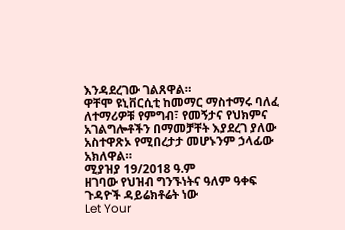እንዳደረገው ገልጸዋል።
ዋቸሞ ዩኒቨርሲቲ ከመማር ማስተማሩ ባለፈ ለተማሪዎቹ የምግብ፣ የመኝታና የህክምና አገልግሎቶችን በማመቻቸት እያደረገ ያለው አስተዋጽኦ የሚበረታታ መሆኑንም ኃላፊው አክለዋል።
ሚያዝያ 19/2018 ዓ.ም
ዘገባው የህዝብ ግንኙነትና ዓለም ዓቀፍ ጉዳዮች ዳይሬክቶሬት ነው
Let Your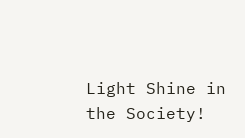Light Shine in the Society!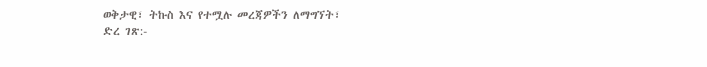ወቅታዊ፣ ትኩስ እና የተሟሉ መረጃዎችን ለማግኘት፣
ድረ ገጽ:-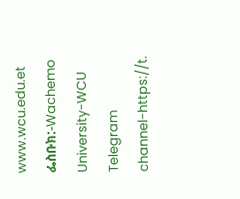www.wcu.edu.et
ፌስቡክ:-Wachemo University-WCU
Telegram channel-https://t.